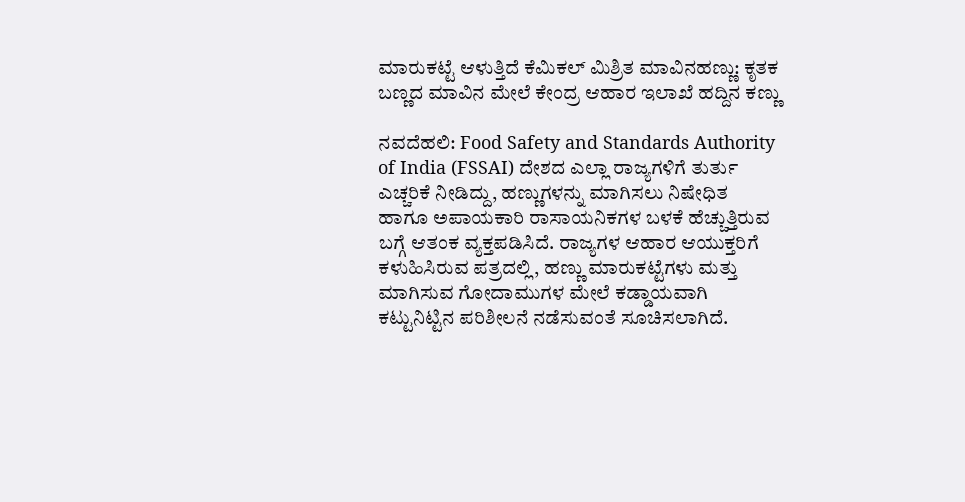ಮಾರುಕಟ್ಟೆ ಆಳುತ್ತಿದೆ ಕೆಮಿಕಲ್ ಮಿಶ್ರಿತ ಮಾವಿನಹಣ್ಣು: ಕೃತಕ ಬಣ್ಣದ ಮಾವಿನ ಮೇಲೆ ಕೇಂದ್ರ ಆಹಾರ ಇಲಾಖೆ ಹದ್ದಿನ ಕಣ್ಣು

ನವದೆಹಲಿ: Food Safety and Standards Authority of India (FSSAI) ದೇಶದ ಎಲ್ಲಾ ರಾಜ್ಯಗಳಿಗೆ ತುರ್ತು ಎಚ್ಚರಿಕೆ ನೀಡಿದ್ದು, ಹಣ್ಣುಗಳನ್ನು ಮಾಗಿಸಲು ನಿಷೇಧಿತ ಹಾಗೂ ಅಪಾಯಕಾರಿ ರಾಸಾಯನಿಕಗಳ ಬಳಕೆ ಹೆಚ್ಚುತ್ತಿರುವ ಬಗ್ಗೆ ಆತಂಕ ವ್ಯಕ್ತಪಡಿಸಿದೆ. ರಾಜ್ಯಗಳ ಆಹಾರ ಆಯುಕ್ತರಿಗೆ ಕಳುಹಿಸಿರುವ ಪತ್ರದಲ್ಲಿ, ಹಣ್ಣು ಮಾರುಕಟ್ಟೆಗಳು ಮತ್ತು ಮಾಗಿಸುವ ಗೋದಾಮುಗಳ ಮೇಲೆ ಕಡ್ಡಾಯವಾಗಿ ಕಟ್ಟುನಿಟ್ಟಿನ ಪರಿಶೀಲನೆ ನಡೆಸುವಂತೆ ಸೂಚಿಸಲಾಗಿದೆ.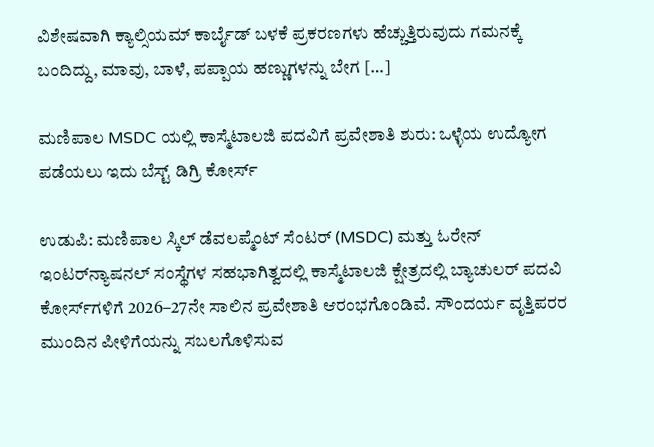ವಿಶೇಷವಾಗಿ ಕ್ಯಾಲ್ಸಿಯಮ್ ಕಾರ್ಬೈಡ್ ಬಳಕೆ ಪ್ರಕರಣಗಳು ಹೆಚ್ಚುತ್ತಿರುವುದು ಗಮನಕ್ಕೆ ಬಂದಿದ್ದು, ಮಾವು, ಬಾಳೆ, ಪಪ್ಪಾಯ ಹಣ್ಣುಗಳನ್ನು ಬೇಗ […]

ಮಣಿಪಾಲ MSDC ಯಲ್ಲಿ ಕಾಸ್ಮೆಟಾಲಜಿ ಪದವಿಗೆ ಪ್ರವೇಶಾತಿ ಶುರು: ಒಳ್ಳೆಯ ಉದ್ಯೋಗ ಪಡೆಯಲು ಇದು ಬೆಸ್ಟ್ ಡಿಗ್ರಿ ಕೋರ್ಸ್

ಉಡುಪಿ: ಮಣಿಪಾಲ ಸ್ಕಿಲ್ ಡೆವಲಪ್ಮೆಂಟ್ ಸೆಂಟರ್ (MSDC) ಮತ್ತು ಓರೇನ್ ಇಂಟರ್‌ನ್ಯಾಷನಲ್ ಸಂಸ್ಥೆಗಳ ಸಹಭಾಗಿತ್ವದಲ್ಲಿ ಕಾಸ್ಮೆಟಾಲಜಿ ಕ್ಷೇತ್ರದಲ್ಲಿ ಬ್ಯಾಚುಲರ್ ಪದವಿ ಕೋರ್ಸ್‌ಗಳಿಗೆ 2026–27ನೇ ಸಾಲಿನ ಪ್ರವೇಶಾತಿ ಆರಂಭಗೊಂಡಿವೆ. ಸೌಂದರ್ಯ ವೃತ್ತಿಪರರ ಮುಂದಿನ ಪೀಳಿಗೆಯನ್ನು ಸಬಲಗೊಳಿಸುವ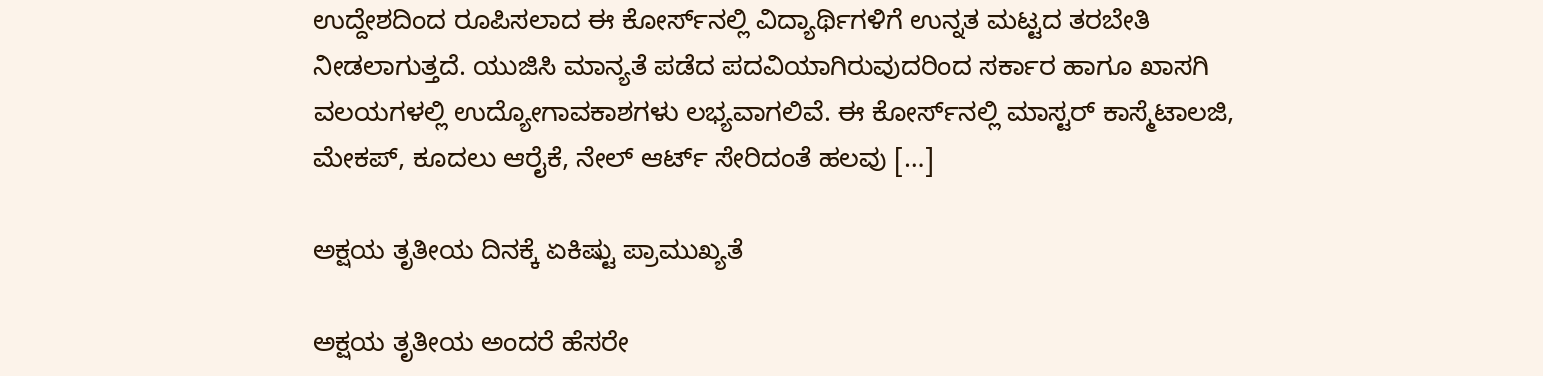ಉದ್ದೇಶದಿಂದ ರೂಪಿಸಲಾದ ಈ ಕೋರ್ಸ್‌ನಲ್ಲಿ ವಿದ್ಯಾರ್ಥಿಗಳಿಗೆ ಉನ್ನತ ಮಟ್ಟದ ತರಬೇತಿ ನೀಡಲಾಗುತ್ತದೆ. ಯುಜಿಸಿ ಮಾನ್ಯತೆ ಪಡೆದ ಪದವಿಯಾಗಿರುವುದರಿಂದ ಸರ್ಕಾರ ಹಾಗೂ ಖಾಸಗಿ ವಲಯಗಳಲ್ಲಿ ಉದ್ಯೋಗಾವಕಾಶಗಳು ಲಭ್ಯವಾಗಲಿವೆ. ಈ ಕೋರ್ಸ್‌ನಲ್ಲಿ ಮಾಸ್ಟರ್ ಕಾಸ್ಮೆಟಾಲಜಿ, ಮೇಕಪ್, ಕೂದಲು ಆರೈಕೆ, ನೇಲ್ ಆರ್ಟ್ ಸೇರಿದಂತೆ ಹಲವು […]

ಅಕ್ಷಯ ತೃತೀಯ ದಿನಕ್ಕೆ ಏಕಿಷ್ಟು ಪ್ರಾಮುಖ್ಯತೆ

ಅಕ್ಷಯ ತೃತೀಯ ಅಂದರೆ ಹೆಸರೇ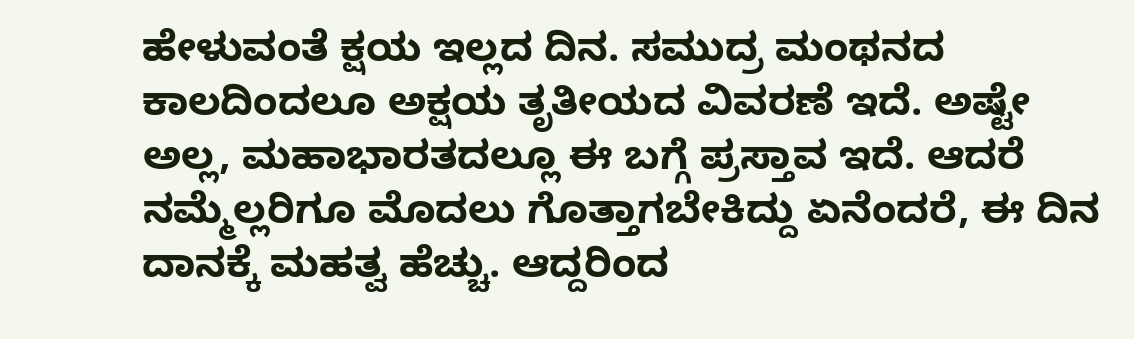ಹೇಳುವಂತೆ ಕ್ಷಯ ಇಲ್ಲದ ದಿನ. ಸಮುದ್ರ ಮಂಥನದ ಕಾಲದಿಂದಲೂ ಅಕ್ಷಯ ತೃತೀಯದ ವಿವರಣೆ ಇದೆ. ಅಷ್ಟೇ ಅಲ್ಲ, ಮಹಾಭಾರತದಲ್ಲೂ ಈ ಬಗ್ಗೆ ಪ್ರಸ್ತಾವ ಇದೆ. ಆದರೆ ನಮ್ಮೆಲ್ಲರಿಗೂ ಮೊದಲು ಗೊತ್ತಾಗಬೇಕಿದ್ದು ಏನೆಂದರೆ, ಈ ದಿನ ದಾನಕ್ಕೆ ಮಹತ್ವ ಹೆಚ್ಚು. ಆದ್ದರಿಂದ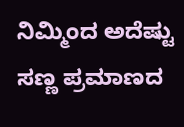ನಿಮ್ಮಿಂದ ಅದೆಷ್ಟು ಸಣ್ಣ ಪ್ರಮಾಣದ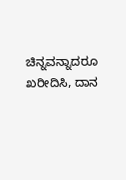ಚಿನ್ನವನ್ನಾದರೂ ಖರೀದಿಸಿ, ದಾನ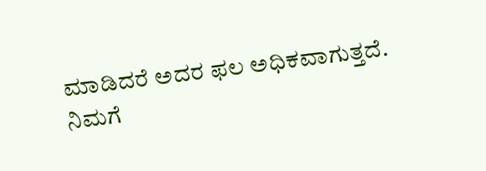ಮಾಡಿದರೆ ಅದರ ಫಲ ಅಧಿಕವಾಗುತ್ತದೆ. ನಿಮಗೆ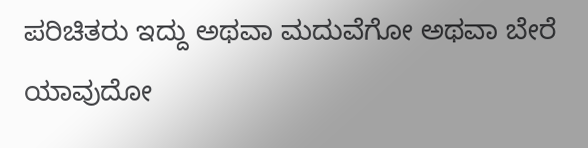ಪರಿಚಿತರು ಇದ್ದು ಅಥವಾ ಮದುವೆಗೋ ಅಥವಾ ಬೇರೆ ಯಾವುದೋ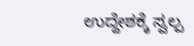ಉದ್ದೇಶಕ್ಕೆ ಸ್ವಲ್ಪ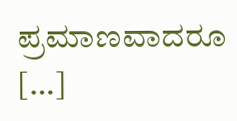ಪ್ರಮಾಣವಾದರೂ […]